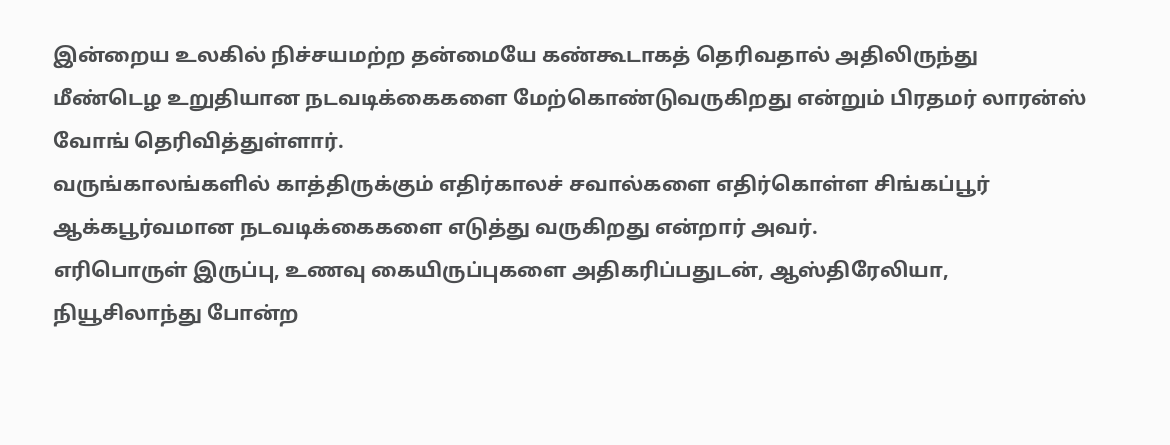இன்றைய உலகில் நிச்சயமற்ற தன்மையே கண்கூடாகத் தெரிவதால் அதிலிருந்து மீண்டெழ உறுதியான நடவடிக்கைகளை மேற்கொண்டுவருகிறது என்றும் பிரதமர் லாரன்ஸ் வோங் தெரிவித்துள்ளார்.
வருங்காலங்களில் காத்திருக்கும் எதிர்காலச் சவால்களை எதிர்கொள்ள சிங்கப்பூர் ஆக்கபூர்வமான நடவடிக்கைகளை எடுத்து வருகிறது என்றார் அவர்.
எரிபொருள் இருப்பு, உணவு கையிருப்புகளை அதிகரிப்பதுடன், ஆஸ்திரேலியா, நியூசிலாந்து போன்ற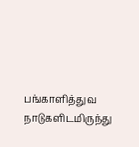பங்காளித்துவ நாடுகளிடமிருந்து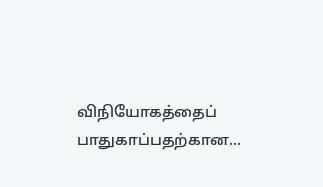விநியோகத்தைப் பாதுகாப்பதற்கான...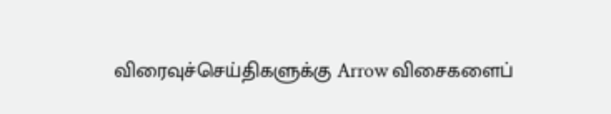விரைவுச்செய்திகளுக்கு Arrow விசைகளைப்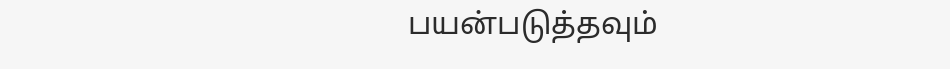பயன்படுத்தவும்